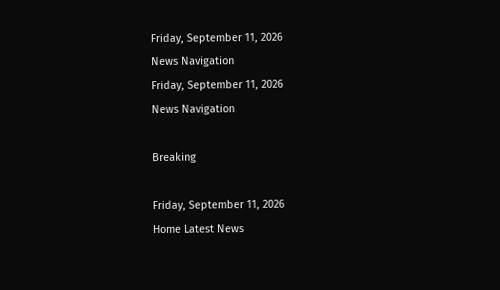Friday, September 11, 2026
News Navigation
Friday, September 11, 2026
News Navigation

Breaking

Friday, September 11, 2026
Home Latest News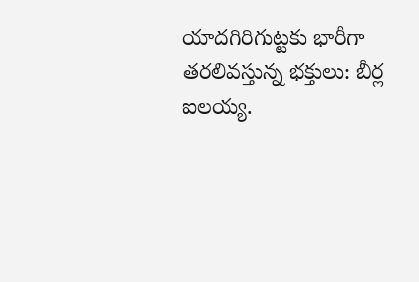యాదగిరిగుట్టకు భారీగా తరలివస్తున్న భక్తులు: బీర్ల ఐలయ్య.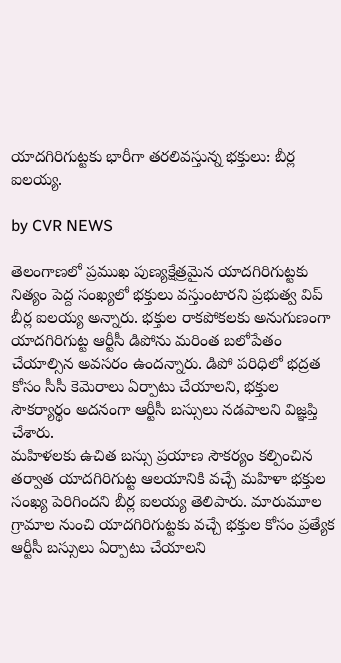యాదగిరిగుట్టకు భారీగా తరలివస్తున్న భక్తులు: బీర్ల ఐలయ్య.

by CVR NEWS

తెలంగాణలో ప్రముఖ పుణ్యక్షేత్రమైన యాదగిరిగుట్టకు నిత్యం పెద్ద సంఖ్యలో భక్తులు వస్తుంటారని ప్రభుత్వ విప్‌ బీర్ల ఐలయ్య అన్నారు. భక్తుల రాకపోకలకు అనుగుణంగా యాదగిరిగుట్ట ఆర్టీసీ డిపోను మరింత బలోపేతం చేయాల్సిన అవసరం ఉందన్నారు. డిపో పరిధిలో భద్రత కోసం సీసీ కెమెరాలు ఏర్పాటు చేయాలని, భక్తుల సౌకర్యార్థం అదనంగా ఆర్టీసీ బస్సులు నడపాలని విజ్ఞప్తి చేశారు.
మహిళలకు ఉచిత బస్సు ప్రయాణ సౌకర్యం కల్పించిన తర్వాత యాదగిరిగుట్ట ఆలయానికి వచ్చే మహిళా భక్తుల సంఖ్య పెరిగిందని బీర్ల ఐలయ్య తెలిపారు. మారుమూల గ్రామాల నుంచి యాదగిరిగుట్టకు వచ్చే భక్తుల కోసం ప్రత్యేక ఆర్టీసీ బస్సులు ఏర్పాటు చేయాలని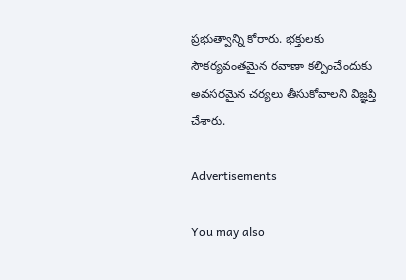ప్రభుత్వాన్ని కోరారు. భక్తులకు సౌకర్యవంతమైన రవాణా కల్పించేందుకు అవసరమైన చర్యలు తీసుకోవాలని విజ్ఞప్తి చేశారు.

Advertisements

You may also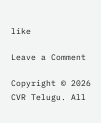like

Leave a Comment

Copyright © 2026 CVR Telugu. All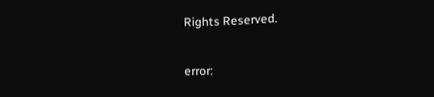Rights Reserved.

error: